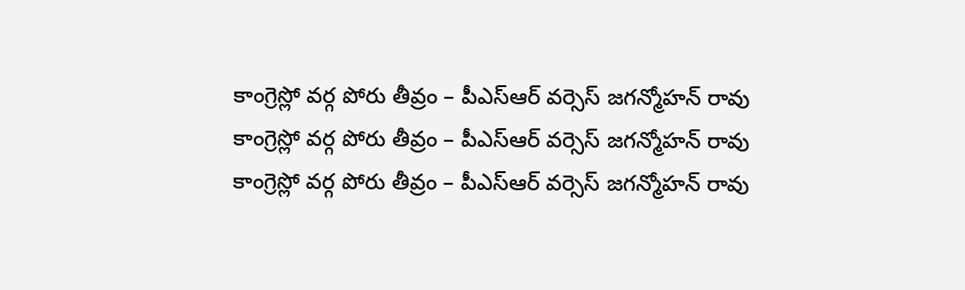కాంగ్రెస్లో వర్గ పోరు తీవ్రం – పీఎస్ఆర్ వర్సెస్ జగన్మోహన్ రావు
కాంగ్రెస్లో వర్గ పోరు తీవ్రం – పీఎస్ఆర్ వర్సెస్ జగన్మోహన్ రావు
కాంగ్రెస్లో వర్గ పోరు తీవ్రం – పీఎస్ఆర్ వర్సెస్ జగన్మోహన్ రావు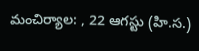మంచిర్యాల: , 22 ఆగస్టు (హి.స.)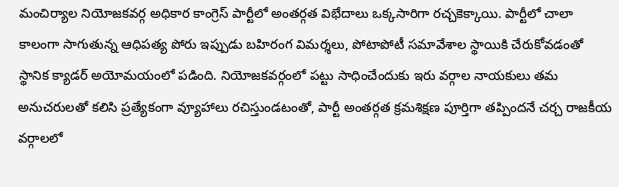మంచిర్యాల నియోజకవర్గ అధికార కాంగ్రెస్ పార్టీలో అంతర్గత విభేదాలు ఒక్కసారిగా రచ్చకెక్కాయి. పార్టీలో చాలా కాలంగా సాగుతున్న ఆధిపత్య పోరు ఇప్పుడు బహిరంగ విమర్శలు, పోటాపోటీ సమావేశాల స్థాయికి చేరుకోవడంతో స్థానిక క్యాడర్ అయోమయంలో పడింది. నియోజకవర్గంలో పట్టు సాధించేందుకు ఇరు వర్గాల నాయకులు తమ అనుచరులతో కలిసి ప్రత్యేకంగా వ్యూహాలు రచిస్తుండటంతో, పార్టీ అంతర్గత క్రమశిక్షణ పూర్తిగా తప్పిందనే చర్చ రాజకీయ వర్గాలలో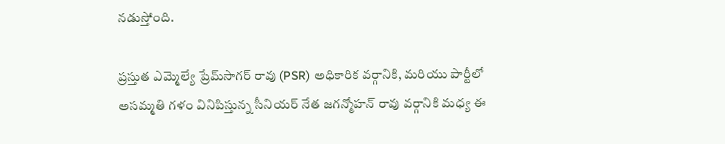నడుస్తోంది.

ప్రస్తుత ఎమ్మెల్యే ప్రేమ్‌సాగర్ రావు (PSR) అధికారిక వర్గానికి, మరియు పార్టీలో అసమ్మతి గళం వినిపిస్తున్న సీనియర్ నేత జగన్మోహన్ రావు వర్గానికి మధ్య ఈ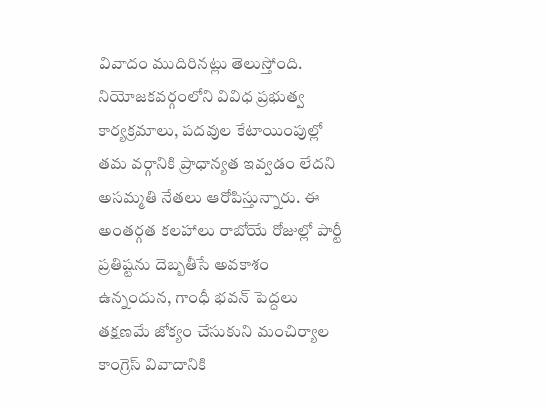వివాదం ముదిరినట్లు తెలుస్తోంది. నియోజకవర్గంలోని వివిధ ప్రభుత్వ కార్యక్రమాలు, పదవుల కేటాయింపుల్లో తమ వర్గానికి ప్రాధాన్యత ఇవ్వడం లేదని అసమ్మతి నేతలు ఆరోపిస్తున్నారు. ఈ అంతర్గత కలహాలు రాబోయే రోజుల్లో పార్టీ ప్రతిష్టను దెబ్బతీసే అవకాశం ఉన్నందున, గాంధీ భవన్ పెద్దలు తక్షణమే జోక్యం చేసుకుని మంచిర్యాల కాంగ్రెస్ వివాదానికి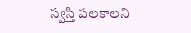స్వస్తి పలకాలని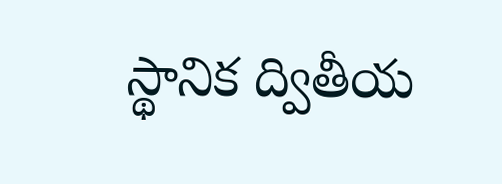స్థానిక ద్వితీయ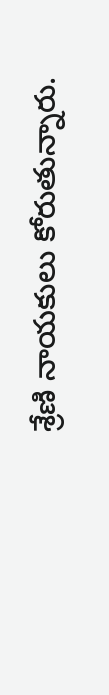శ్రేణి నాయకులు కోరుతున్నారు.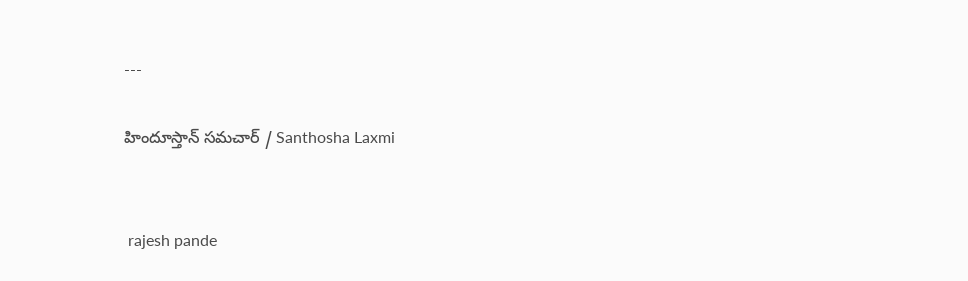---

హిందూస్తాన్ సమచార్ / Santhosha Laxmi


 rajesh pande